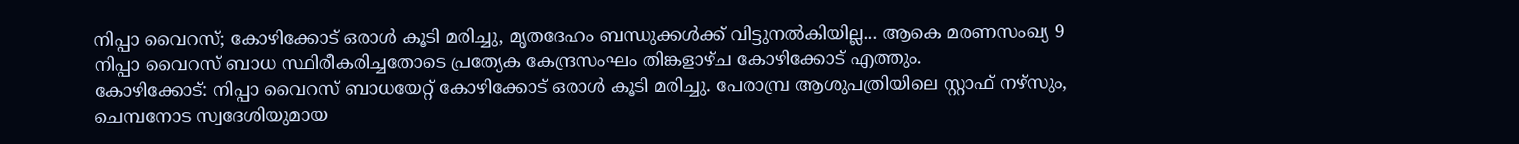നിപ്പാ വൈറസ്; കോഴിക്കോട് ഒരാൾ കൂടി മരിച്ചു, മൃതദേഹം ബന്ധുക്കൾക്ക് വിട്ടുനൽകിയില്ല... ആകെ മരണസംഖ്യ 9
നിപ്പാ വൈറസ് ബാധ സ്ഥിരീകരിച്ചതോടെ പ്രത്യേക കേന്ദ്രസംഘം തിങ്കളാഴ്ച കോഴിക്കോട് എത്തും.
കോഴിക്കോട്: നിപ്പാ വൈറസ് ബാധയേറ്റ് കോഴിക്കോട് ഒരാൾ കൂടി മരിച്ചു. പേരാമ്പ്ര ആശുപത്രിയിലെ സ്റ്റാഫ് നഴ്സും, ചെമ്പനോട സ്വദേശിയുമായ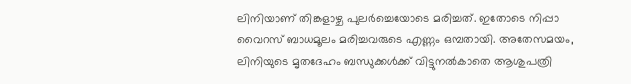ലിനിയാണ് തിങ്കളാഴ്ച പുലർച്ചെയോടെ മരിച്ചത്. ഇതോടെ നിപ്പാ വൈറസ് ബാധമൂലം മരിച്ചവരുടെ എണ്ണം ഒമ്പതായി. അതേസമയം, ലിനിയുടെ മൃതദേഹം ബന്ധുക്കൾക്ക് വിട്ടുനൽകാതെ ആശുപത്രി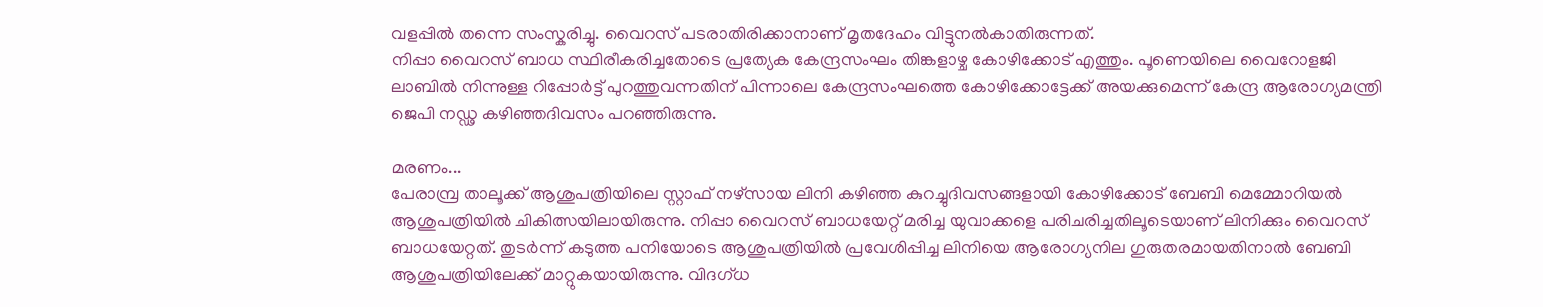വളപ്പിൽ തന്നെ സംസ്കരിച്ചു. വൈറസ് പടരാതിരിക്കാനാണ് മൃതദേഹം വിട്ടുനൽകാതിരുന്നത്.
നിപ്പാ വൈറസ് ബാധ സ്ഥിരീകരിച്ചതോടെ പ്രത്യേക കേന്ദ്രസംഘം തിങ്കളാഴ്ച കോഴിക്കോട് എത്തും. പൂണെയിലെ വൈറോളജി ലാബിൽ നിന്നുള്ള റിപ്പോർട്ട് പുറത്തുവന്നതിന് പിന്നാലെ കേന്ദ്രസംഘത്തെ കോഴിക്കോട്ടേക്ക് അയക്കുമെന്ന് കേന്ദ്ര ആരോഗ്യമന്ത്രി ജെപി നഡ്ഢ കഴിഞ്ഞദിവസം പറഞ്ഞിരുന്നു.

മരണം...
പേരാമ്പ്ര താലൂക്ക് ആശുപത്രിയിലെ സ്റ്റാഫ് നഴ്സായ ലിനി കഴിഞ്ഞ കുറച്ചുദിവസങ്ങളായി കോഴിക്കോട് ബേബി മെമ്മോറിയൽ ആശുപത്രിയിൽ ചികിത്സയിലായിരുന്നു. നിപ്പാ വൈറസ് ബാധയേറ്റ് മരിച്ച യുവാക്കളെ പരിചരിച്ചതിലൂടെയാണ് ലിനിക്കും വൈറസ് ബാധയേറ്റത്. തുടർന്ന് കടുത്ത പനിയോടെ ആശുപത്രിയിൽ പ്രവേശിപ്പിച്ച ലിനിയെ ആരോഗ്യനില ഗുരുതരമായതിനാൽ ബേബി ആശുപത്രിയിലേക്ക് മാറ്റുകയായിരുന്നു. വിദഗ്ധ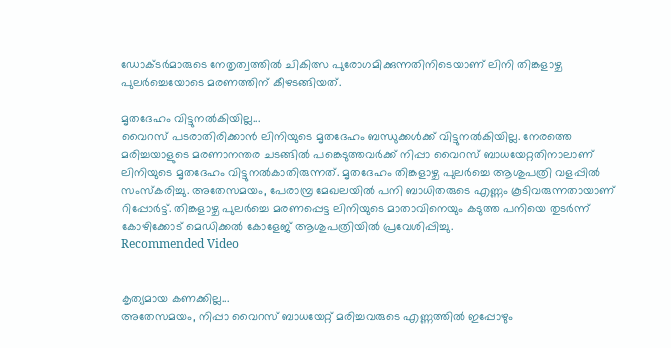ഡോക്ടർമാരുടെ നേതൃത്വത്തിൽ ചികിത്സ പുരോഗമിക്കുന്നതിനിടെയാണ് ലിനി തിങ്കളാഴ്ച പുലർച്ചെയോടെ മരണത്തിന് കീഴടങ്ങിയത്.

മൃതദേഹം വിട്ടുനൽകിയില്ല...
വൈറസ് പടരാതിരിക്കാൻ ലിനിയുടെ മൃതദേഹം ബന്ധുക്കൾക്ക് വിട്ടുനൽകിയില്ല. നേരത്തെ മരിച്ചയാളുടെ മരണാനന്തര ചടങ്ങിൽ പങ്കെടുത്തവർക്ക് നിപ്പാ വൈറസ് ബാധയേറ്റതിനാലാണ് ലിനിയുടെ മൃതദേഹം വിട്ടുനൽകാതിരുന്നത്. മൃതദേഹം തിങ്കളാഴ്ച പുലർച്ചെ ആശുപത്രി വളപ്പിൽ സംസ്കരിച്ചു. അതേസമയം, പേരാമ്പ്ര മേഖലയിൽ പനി ബാധിതരുടെ എണ്ണം കൂടിവരുന്നതായാണ് റിപ്പോർട്ട്. തിങ്കളാഴ്ച പുലർച്ചെ മരണപ്പെട്ട ലിനിയുടെ മാതാവിനെയും കടുത്ത പനിയെ തുടർന്ന് കോഴിക്കോട് മെഡിക്കൽ കോളേജ് ആശുപത്രിയിൽ പ്രവേശിപ്പിച്ചു.
Recommended Video


കൃത്യമായ കണക്കില്ല...
അതേസമയം, നിപ്പാ വൈറസ് ബാധയേറ്റ് മരിച്ചവരുടെ എണ്ണത്തിൽ ഇപ്പോഴും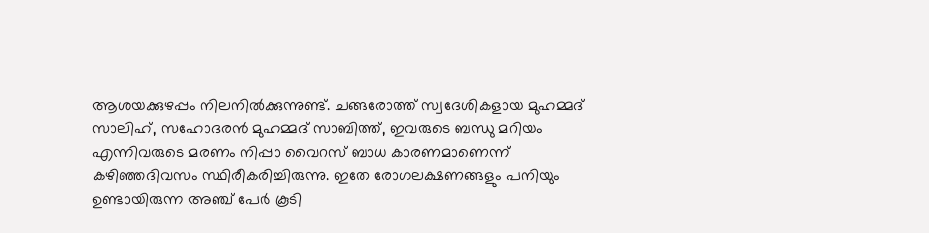ആശയക്കുഴപ്പം നിലനിൽക്കുന്നുണ്ട്. ചങ്ങരോത്ത് സ്വദേശികളായ മുഹമ്മദ് സാലിഹ്, സഹോദരൻ മുഹമ്മദ് സാബിത്ത്, ഇവരുടെ ബന്ധു മറിയം എന്നിവരുടെ മരണം നിപ്പാ വൈറസ് ബാധ കാരണമാണെന്ന് കഴിഞ്ഞദിവസം സ്ഥിരീകരിച്ചിരുന്നു. ഇതേ രോഗലക്ഷണങ്ങളും പനിയും ഉണ്ടായിരുന്ന അഞ്ച് പേർ കൂടി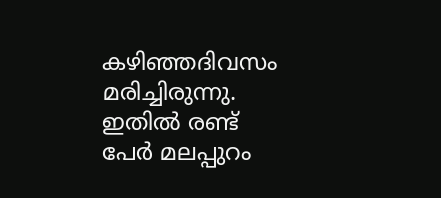കഴിഞ്ഞദിവസം മരിച്ചിരുന്നു. ഇതിൽ രണ്ട് പേർ മലപ്പുറം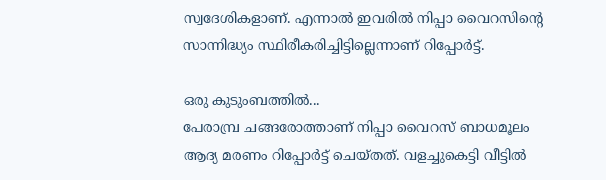സ്വദേശികളാണ്. എന്നാൽ ഇവരിൽ നിപ്പാ വൈറസിന്റെ സാന്നിദ്ധ്യം സ്ഥിരീകരിച്ചിട്ടില്ലെന്നാണ് റിപ്പോർട്ട്.

ഒരു കുടുംബത്തിൽ...
പേരാമ്പ്ര ചങ്ങരോത്താണ് നിപ്പാ വൈറസ് ബാധമൂലം ആദ്യ മരണം റിപ്പോർട്ട് ചെയ്തത്. വളച്ചുകെട്ടി വീട്ടിൽ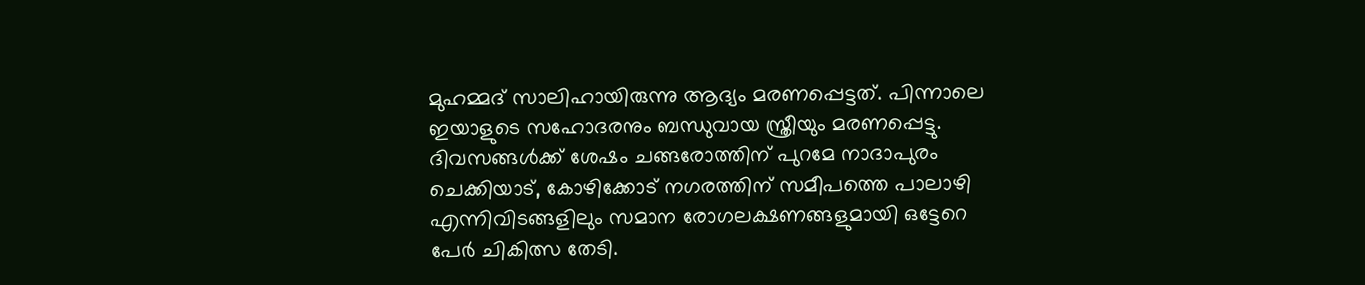മുഹമ്മദ് സാലിഹായിരുന്നു ആദ്യം മരണപ്പെട്ടത്. പിന്നാലെ ഇയാളുടെ സഹോദരനും ബന്ധുവായ സ്ത്രീയും മരണപ്പെട്ടു. ദിവസങ്ങൾക്ക് ശേഷം ചങ്ങരോത്തിന് പുറമേ നാദാപുരം ചെക്കിയാട്, കോഴിക്കോട് നഗരത്തിന് സമീപത്തെ പാലാഴി എന്നിവിടങ്ങളിലും സമാന രോഗലക്ഷണങ്ങളുമായി ഒട്ടേറെ പേർ ചികിത്സ തേടി.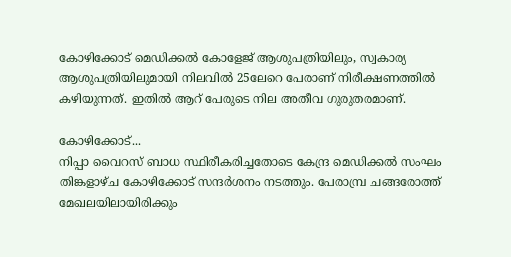കോഴിക്കോട് മെഡിക്കൽ കോളേജ് ആശുപത്രിയിലും, സ്വകാര്യ ആശുപത്രിയിലുമായി നിലവിൽ 25ലേറെ പേരാണ് നിരീക്ഷണത്തിൽ കഴിയുന്നത്. ഇതിൽ ആറ് പേരുടെ നില അതീവ ഗുരുതരമാണ്.

കോഴിക്കോട്...
നിപ്പാ വൈറസ് ബാധ സ്ഥിരീകരിച്ചതോടെ കേന്ദ്ര മെഡിക്കൽ സംഘം തിങ്കളാഴ്ച കോഴിക്കോട് സന്ദർശനം നടത്തും. പേരാമ്പ്ര ചങ്ങരോത്ത് മേഖലയിലായിരിക്കും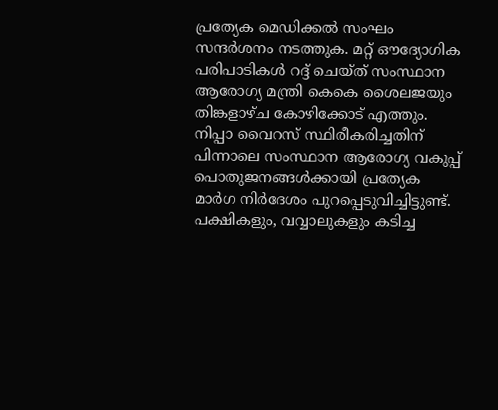പ്രത്യേക മെഡിക്കൽ സംഘം സന്ദർശനം നടത്തുക. മറ്റ് ഔദ്യോഗിക പരിപാടികൾ റദ്ദ് ചെയ്ത് സംസ്ഥാന ആരോഗ്യ മന്ത്രി കെകെ ശൈലജയും തിങ്കളാഴ്ച കോഴിക്കോട് എത്തും. നിപ്പാ വൈറസ് സ്ഥിരീകരിച്ചതിന് പിന്നാലെ സംസ്ഥാന ആരോഗ്യ വകുപ്പ് പൊതുജനങ്ങൾക്കായി പ്രത്യേക മാർഗ നിർദേശം പുറപ്പെടുവിച്ചിട്ടുണ്ട്. പക്ഷികളും, വവ്വാലുകളും കടിച്ച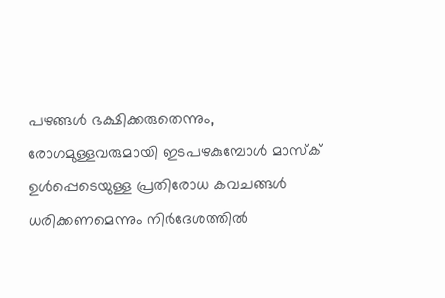പഴങ്ങൾ ഭക്ഷിക്കരുതെന്നും, രോഗമുള്ളവരുമായി ഇടപഴകുമ്പോൾ മാസ്ക് ഉൾപ്പെടെയുള്ള പ്രതിരോധ കവചങ്ങൾ ധരിക്കണമെന്നും നിർദേശത്തിൽ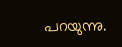പറയുന്നു.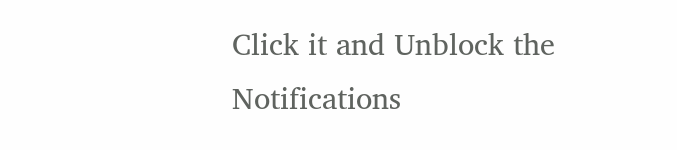Click it and Unblock the Notifications